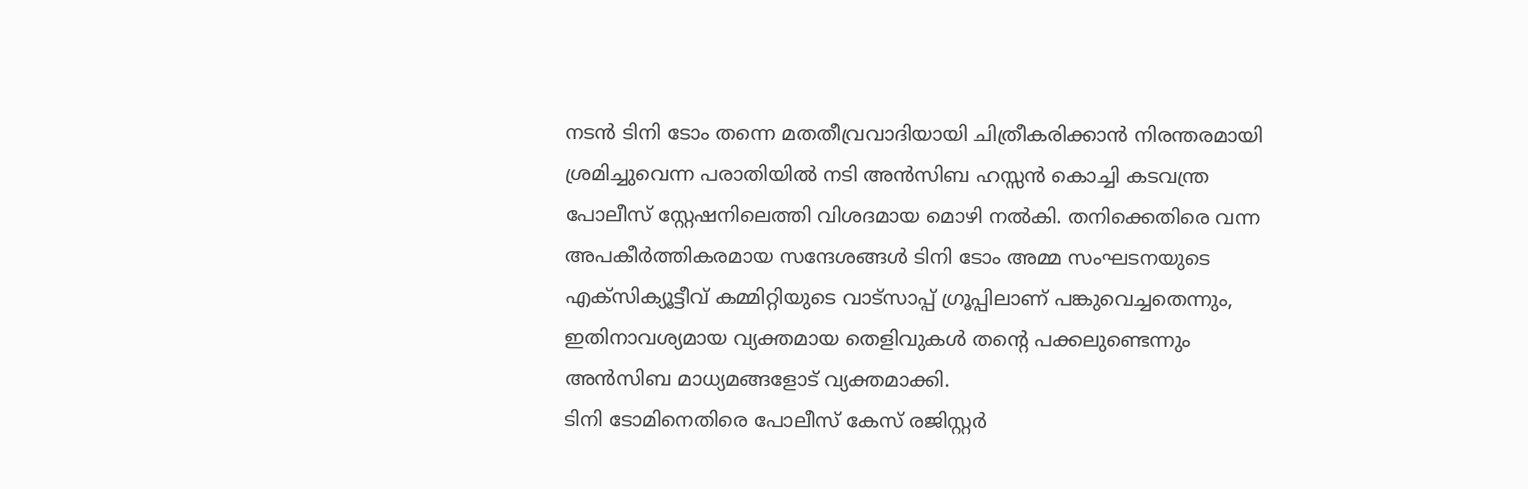നടൻ ടിനി ടോം തന്നെ മതതീവ്രവാദിയായി ചിത്രീകരിക്കാൻ നിരന്തരമായി ശ്രമിച്ചുവെന്ന പരാതിയിൽ നടി അൻസിബ ഹസ്സൻ കൊച്ചി കടവന്ത്ര പോലീസ് സ്റ്റേഷനിലെത്തി വിശദമായ മൊഴി നൽകി. തനിക്കെതിരെ വന്ന അപകീർത്തികരമായ സന്ദേശങ്ങൾ ടിനി ടോം അമ്മ സംഘടനയുടെ എക്സിക്യൂട്ടീവ് കമ്മിറ്റിയുടെ വാട്സാപ്പ് ഗ്രൂപ്പിലാണ് പങ്കുവെച്ചതെന്നും, ഇതിനാവശ്യമായ വ്യക്തമായ തെളിവുകൾ തൻ്റെ പക്കലുണ്ടെന്നും അൻസിബ മാധ്യമങ്ങളോട് വ്യക്തമാക്കി.
ടിനി ടോമിനെതിരെ പോലീസ് കേസ് രജിസ്റ്റർ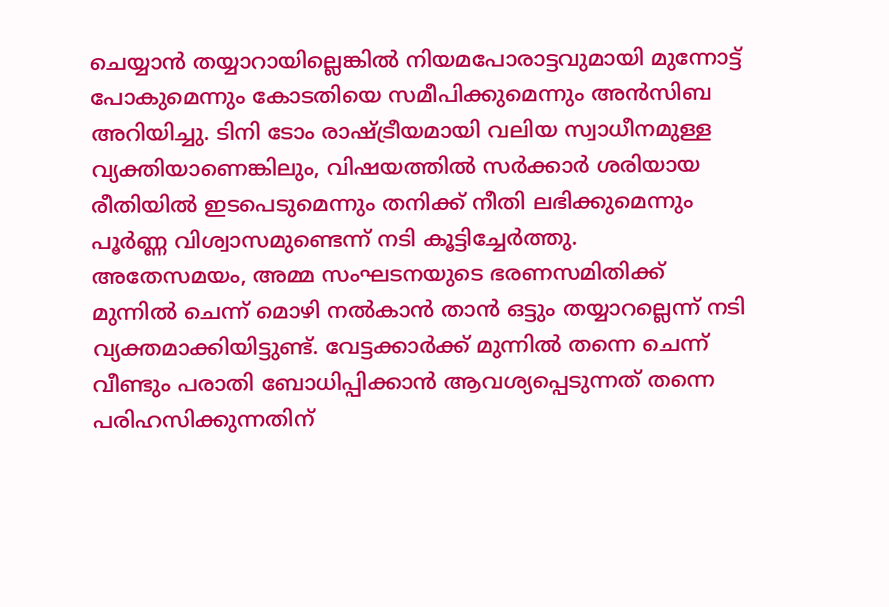ചെയ്യാൻ തയ്യാറായില്ലെങ്കിൽ നിയമപോരാട്ടവുമായി മുന്നോട്ട് പോകുമെന്നും കോടതിയെ സമീപിക്കുമെന്നും അൻസിബ അറിയിച്ചു. ടിനി ടോം രാഷ്ട്രീയമായി വലിയ സ്വാധീനമുള്ള വ്യക്തിയാണെങ്കിലും, വിഷയത്തിൽ സർക്കാർ ശരിയായ രീതിയിൽ ഇടപെടുമെന്നും തനിക്ക് നീതി ലഭിക്കുമെന്നും പൂർണ്ണ വിശ്വാസമുണ്ടെന്ന് നടി കൂട്ടിച്ചേർത്തു.
അതേസമയം, അമ്മ സംഘടനയുടെ ഭരണസമിതിക്ക് മുന്നിൽ ചെന്ന് മൊഴി നൽകാൻ താൻ ഒട്ടും തയ്യാറല്ലെന്ന് നടി വ്യക്തമാക്കിയിട്ടുണ്ട്. വേട്ടക്കാർക്ക് മുന്നിൽ തന്നെ ചെന്ന് വീണ്ടും പരാതി ബോധിപ്പിക്കാൻ ആവശ്യപ്പെടുന്നത് തന്നെ പരിഹസിക്കുന്നതിന്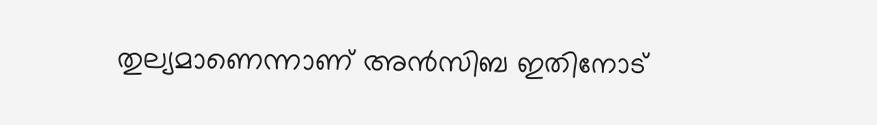തുല്യമാണെന്നാണ് അൻസിബ ഇതിനോട്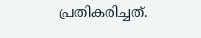പ്രതികരിച്ചത്.